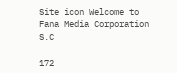Site icon Welcome to Fana Media Corporation S.C

172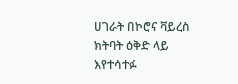ሀገራት በኮሮና ቫይረስ ክትባት ዕቅድ ላይ እየተሳተፉ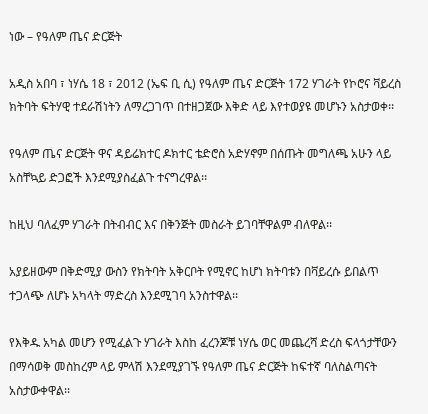ነው – የዓለም ጤና ድርጅት

አዲስ አበባ ፣ ነሃሴ 18 ፣ 2012 (ኤፍ ቢ ሲ) የዓለም ጤና ድርጅት 172 ሃገራት የኮሮና ቫይረስ ክትባት ፍትሃዊ ተደራሽነትን ለማረጋገጥ በተዘጋጀው እቅድ ላይ እየተወያዩ መሆኑን አስታወቀ፡፡

የዓለም ጤና ድርጅት ዋና ዳይሬክተር ዶክተር ቴድሮስ አድሃኖም በሰጡት መግለጫ አሁን ላይ አስቸኳይ ድጋፎች እንደሚያስፈልጉ ተናግረዋል፡፡

ከዚህ ባለፈም ሃገራት በትብብር እና በቅንጅት መስራት ይገባቸዋልም ብለዋል፡፡

አያይዘውም በቅድሚያ ውስን የክትባት አቅርቦት የሚኖር ከሆነ ክትባቱን በቫይረሱ ይበልጥ ተጋላጭ ለሆኑ አካላት ማድረስ እንደሚገባ አንስተዋል፡፡

የእቅዱ አካል መሆን የሚፈልጉ ሃገራት እስከ ፈረንጆቹ ነሃሴ ወር መጨረሻ ድረስ ፍላጎታቸውን በማሳወቅ መስከረም ላይ ምላሽ እንደሚያገኙ የዓለም ጤና ድርጅት ከፍተኛ ባለስልጣናት አስታውቀዋል፡፡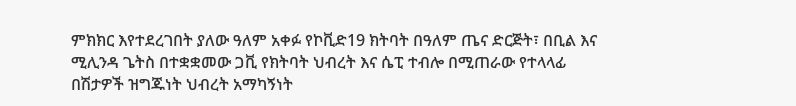ምክክር እየተደረገበት ያለው ዓለም አቀፉ የኮቪድ19 ክትባት በዓለም ጤና ድርጅት፣ በቢል እና ሚሊንዳ ጌትስ በተቋቋመው ጋቪ የክትባት ህብረት እና ሴፒ ተብሎ በሚጠራው የተላላፊ በሽታዎች ዝግጁነት ህብረት አማካኝነት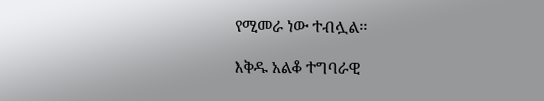የሚመራ ነው ተብሏል፡፡

እቅዱ አልቆ ተግባራዊ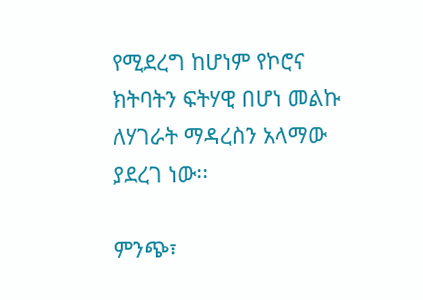የሚደረግ ከሆነም የኮሮና ክትባትን ፍትሃዊ በሆነ መልኩ ለሃገራት ማዳረስን አላማው ያደረገ ነው፡፡

ምንጭ፣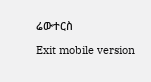ሬውተርስ

Exit mobile version